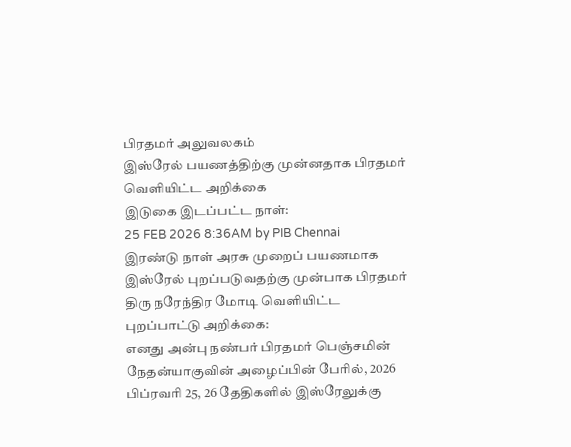பிரதமர் அலுவலகம்
இஸ்ரேல் பயணத்திற்கு முன்னதாக பிரதமர் வெளியிட்ட அறிக்கை
இடுகை இடப்பட்ட நாள்:
25 FEB 2026 8:36AM by PIB Chennai
இரண்டு நாள் அரசு முறைப் பயணமாக இஸ்ரேல் புறப்படுவதற்கு முன்பாக பிரதமர் திரு நரேந்திர மோடி வெளியிட்ட புறப்பாட்டு அறிக்கை:
எனது அன்பு நண்பர் பிரதமர் பெஞ்சமின் நேதன்யாகுவின் அழைப்பின் பேரில், 2026 பிப்ரவரி 25, 26 தேதிகளில் இஸ்ரேலுக்கு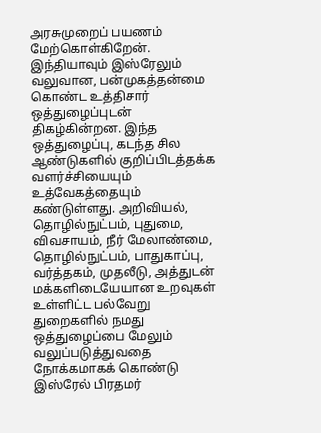அரசுமுறைப் பயணம் மேற்கொள்கிறேன்.
இந்தியாவும் இஸ்ரேலும் வலுவான, பன்முகத்தன்மை கொண்ட உத்திசார் ஒத்துழைப்புடன் திகழ்கின்றன. இந்த ஒத்துழைப்பு, கடந்த சில ஆண்டுகளில் குறிப்பிடத்தக்க வளர்ச்சியையும் உத்வேகத்தையும் கண்டுள்ளது. அறிவியல், தொழில்நுட்பம், புதுமை, விவசாயம், நீர் மேலாண்மை, தொழில்நுட்பம், பாதுகாப்பு, வர்த்தகம், முதலீடு, அத்துடன் மக்களிடையேயான உறவுகள் உள்ளிட்ட பல்வேறு துறைகளில் நமது ஒத்துழைப்பை மேலும் வலுப்படுத்துவதை நோக்கமாகக் கொண்டு இஸ்ரேல் பிரதமர்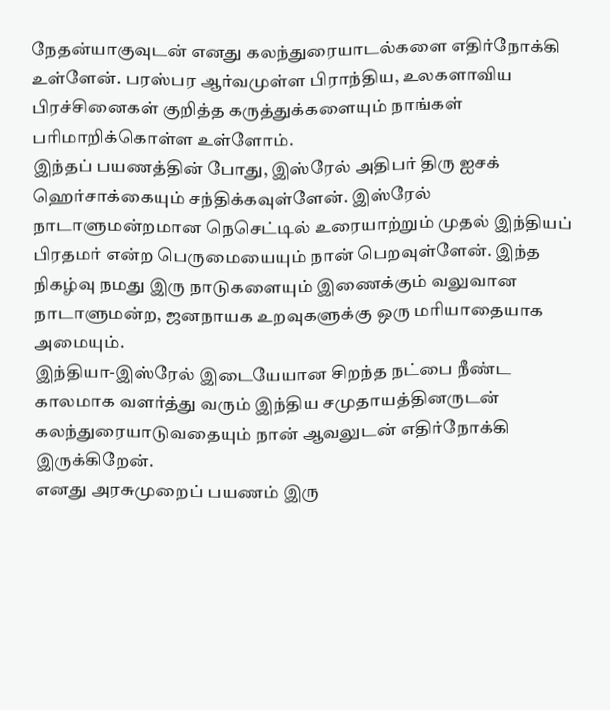நேதன்யாகுவுடன் எனது கலந்துரையாடல்களை எதிர்நோக்கி உள்ளேன். பரஸ்பர ஆர்வமுள்ள பிராந்திய, உலகளாவிய பிரச்சினைகள் குறித்த கருத்துக்களையும் நாங்கள் பரிமாறிக்கொள்ள உள்ளோம்.
இந்தப் பயணத்தின் போது, இஸ்ரேல் அதிபர் திரு ஐசக் ஹெர்சாக்கையும் சந்திக்கவுள்ளேன். இஸ்ரேல் நாடாளுமன்றமான நெசெட்டில் உரையாற்றும் முதல் இந்தியப் பிரதமர் என்ற பெருமையையும் நான் பெறவுள்ளேன். இந்த நிகழ்வு நமது இரு நாடுகளையும் இணைக்கும் வலுவான நாடாளுமன்ற, ஜனநாயக உறவுகளுக்கு ஒரு மரியாதையாக அமையும்.
இந்தியா-இஸ்ரேல் இடையேயான சிறந்த நட்பை நீண்ட காலமாக வளர்த்து வரும் இந்திய சமுதாயத்தினருடன் கலந்துரையாடுவதையும் நான் ஆவலுடன் எதிர்நோக்கி இருக்கிறேன்.
எனது அரசுமுறைப் பயணம் இரு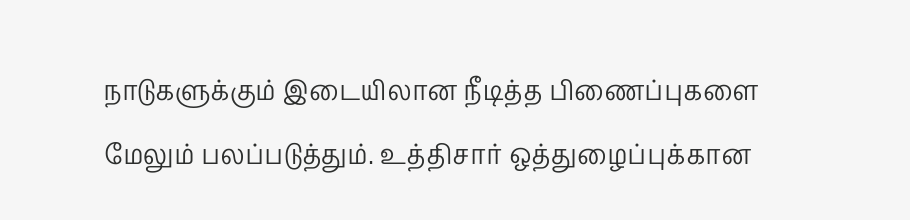நாடுகளுக்கும் இடையிலான நீடித்த பிணைப்புகளை மேலும் பலப்படுத்தும். உத்திசார் ஒத்துழைப்புக்கான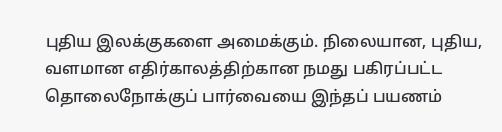புதிய இலக்குகளை அமைக்கும். நிலையான, புதிய, வளமான எதிர்காலத்திற்கான நமது பகிரப்பட்ட தொலைநோக்குப் பார்வையை இந்தப் பயணம்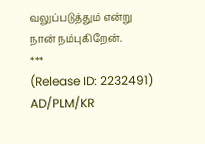வலுப்படுத்தும் என்று நான் நம்புகிறேன்.
***
(Release ID: 2232491)
AD/PLM/KR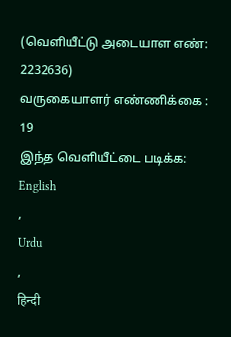(வெளியீட்டு அடையாள எண்: 2232636)
வருகையாளர் எண்ணிக்கை : 19
இந்த வெளியீட்டை படிக்க:
English
,
Urdu
,
हिन्दी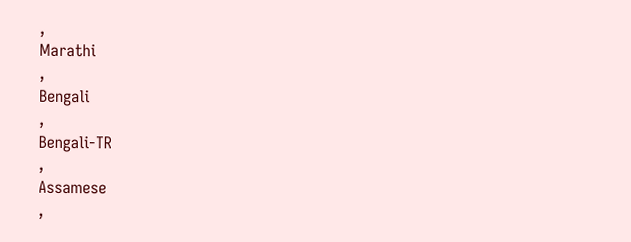,
Marathi
,
Bengali
,
Bengali-TR
,
Assamese
,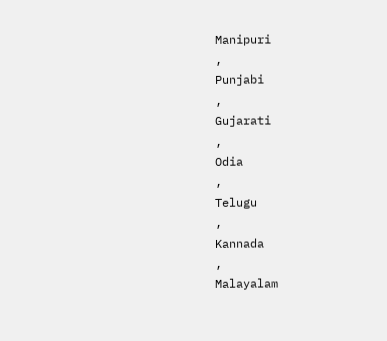Manipuri
,
Punjabi
,
Gujarati
,
Odia
,
Telugu
,
Kannada
,
Malayalam